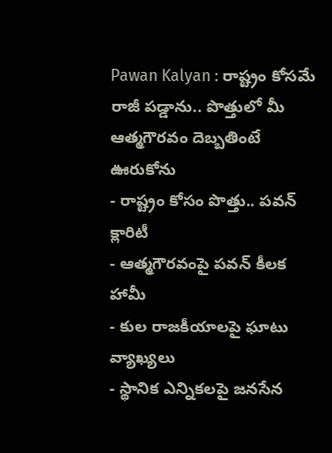Pawan Kalyan : రాష్ట్రం కోసమే రాజీ పడ్డాను.. పొత్తులో మీ ఆత్మగౌరవం దెబ్బతింటే ఊరుకోను
- రాష్ట్రం కోసం పొత్తు.. పవన్ క్లారిటీ
- ఆత్మగౌరవంపై పవన్ కీలక హామీ
- కుల రాజకీయాలపై ఘాటు వ్యాఖ్యలు
- స్థానిక ఎన్నికలపై జనసేన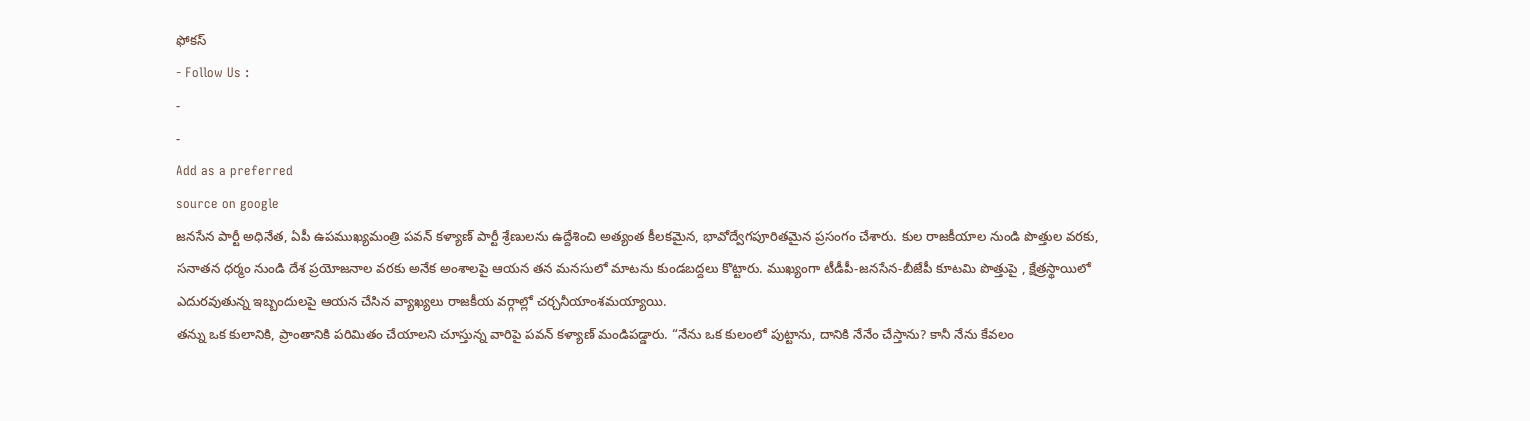ఫోకస్
- Follow Us :
-
-
Add as a preferred
source on google
జనసేన పార్టీ అధినేత, ఏపీ ఉపముఖ్యమంత్రి పవన్ కళ్యాణ్ పార్టీ శ్రేణులను ఉద్దేశించి అత్యంత కీలకమైన, భావోద్వేగపూరితమైన ప్రసంగం చేశారు. కుల రాజకీయాల నుండి పొత్తుల వరకు, సనాతన ధర్మం నుండి దేశ ప్రయోజనాల వరకు అనేక అంశాలపై ఆయన తన మనసులో మాటను కుండబద్దలు కొట్టారు. ముఖ్యంగా టీడీపీ-జనసేన-బీజేపీ కూటమి పొత్తుపై , క్షేత్రస్థాయిలో ఎదురవుతున్న ఇబ్బందులపై ఆయన చేసిన వ్యాఖ్యలు రాజకీయ వర్గాల్లో చర్చనీయాంశమయ్యాయి.
తన్ను ఒక కులానికి, ప్రాంతానికి పరిమితం చేయాలని చూస్తున్న వారిపై పవన్ కళ్యాణ్ మండిపడ్డారు. “నేను ఒక కులంలో పుట్టాను, దానికి నేనేం చేస్తాను? కానీ నేను కేవలం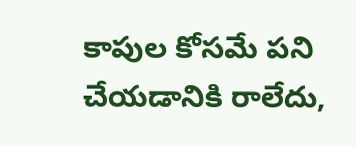కాపుల కోసమే పని చేయడానికి రాలేదు,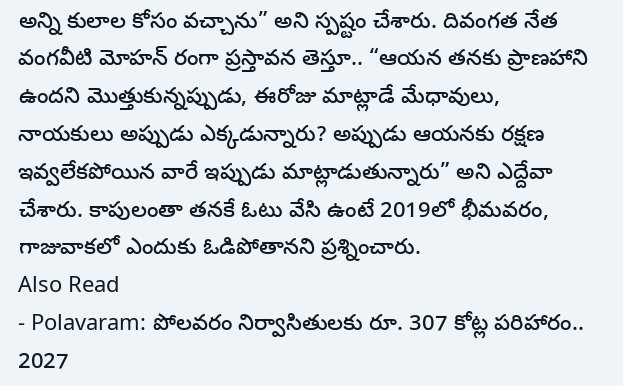అన్ని కులాల కోసం వచ్చాను” అని స్పష్టం చేశారు. దివంగత నేత వంగవీటి మోహన్ రంగా ప్రస్తావన తెస్తూ.. “ఆయన తనకు ప్రాణహాని ఉందని మొత్తుకున్నప్పుడు, ఈరోజు మాట్లాడే మేధావులు, నాయకులు అప్పుడు ఎక్కడున్నారు? అప్పుడు ఆయనకు రక్షణ ఇవ్వలేకపోయిన వారే ఇప్పుడు మాట్లాడుతున్నారు” అని ఎద్దేవా చేశారు. కాపులంతా తనకే ఓటు వేసి ఉంటే 2019లో భీమవరం, గాజువాకలో ఎందుకు ఓడిపోతానని ప్రశ్నించారు.
Also Read
- Polavaram: పోలవరం నిర్వాసితులకు రూ. 307 కోట్ల పరిహారం.. 2027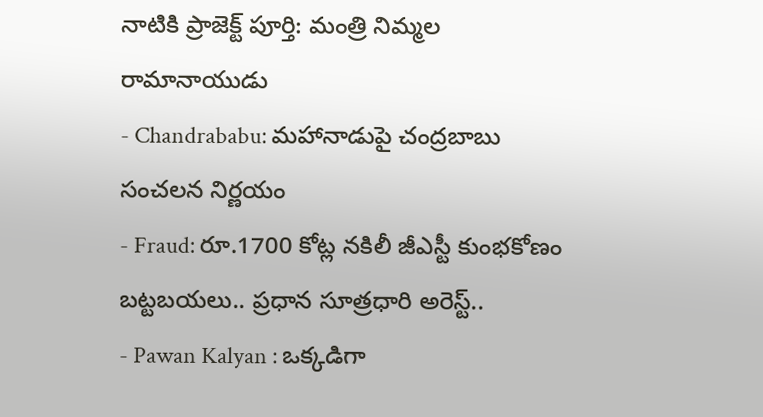నాటికి ప్రాజెక్ట్ పూర్తి: మంత్రి నిమ్మల రామానాయుడు
- Chandrababu: మహానాడుపై చంద్రబాబు సంచలన నిర్ణయం
- Fraud: రూ.1700 కోట్ల నకిలీ జీఎస్టీ కుంభకోణం బట్టబయలు.. ప్రధాన సూత్రధారి అరెస్ట్..
- Pawan Kalyan : ఒక్కడిగా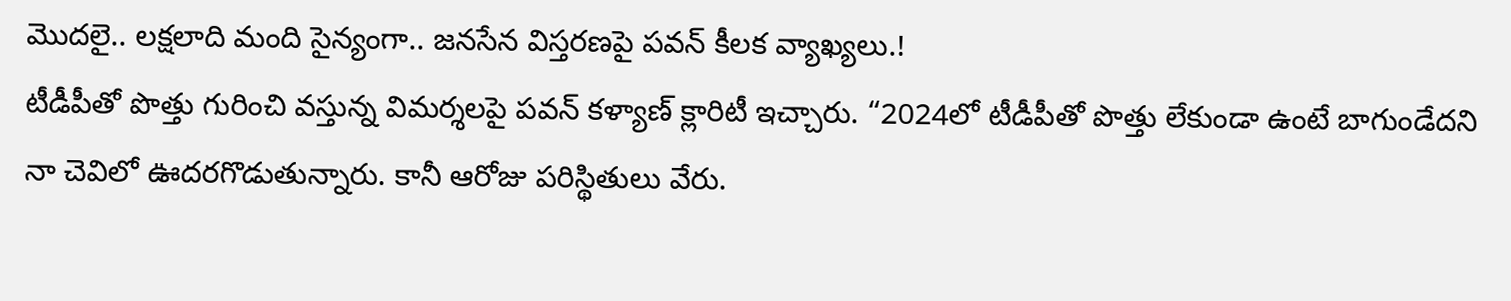మొదలై.. లక్షలాది మంది సైన్యంగా.. జనసేన విస్తరణపై పవన్ కీలక వ్యాఖ్యలు.!
టీడీపీతో పొత్తు గురించి వస్తున్న విమర్శలపై పవన్ కళ్యాణ్ క్లారిటీ ఇచ్చారు. “2024లో టీడీపీతో పొత్తు లేకుండా ఉంటే బాగుండేదని నా చెవిలో ఊదరగొడుతున్నారు. కానీ ఆరోజు పరిస్థితులు వేరు.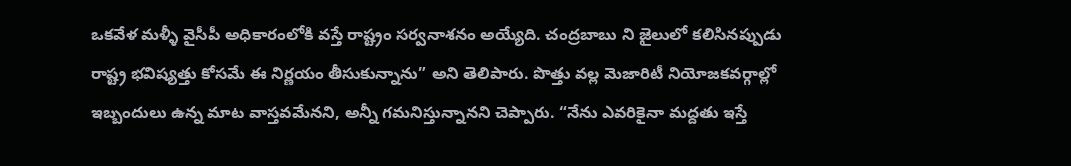ఒకవేళ మళ్ళీ వైసీపీ అధికారంలోకి వస్తే రాష్ట్రం సర్వనాశనం అయ్యేది. చంద్రబాబు ని జైలులో కలిసినప్పుడు రాష్ట్ర భవిష్యత్తు కోసమే ఈ నిర్ణయం తీసుకున్నాను” అని తెలిపారు. పొత్తు వల్ల మెజారిటీ నియోజకవర్గాల్లో ఇబ్బందులు ఉన్న మాట వాస్తవమేనని, అన్నీ గమనిస్తున్నానని చెప్పారు. “నేను ఎవరికైనా మద్దతు ఇస్తే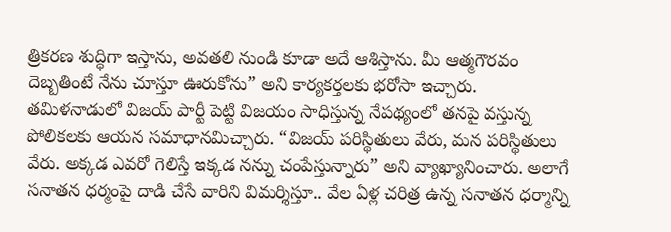త్రికరణ శుద్ధిగా ఇస్తాను, అవతలి నుండి కూడా అదే ఆశిస్తాను. మీ ఆత్మగౌరవం దెబ్బతింటే నేను చూస్తూ ఊరుకోను” అని కార్యకర్తలకు భరోసా ఇచ్చారు.
తమిళనాడులో విజయ్ పార్టీ పెట్టి విజయం సాధిస్తున్న నేపథ్యంలో తనపై వస్తున్న పోలికలకు ఆయన సమాధానమిచ్చారు. “విజయ్ పరిస్థితులు వేరు, మన పరిస్థితులు వేరు. అక్కడ ఎవరో గెలిస్తే ఇక్కడ నన్ను చంపేస్తున్నారు” అని వ్యాఖ్యానించారు. అలాగే సనాతన ధర్మంపై దాడి చేసే వారిని విమర్శిస్తూ.. వేల ఏళ్ల చరిత్ర ఉన్న సనాతన ధర్మాన్ని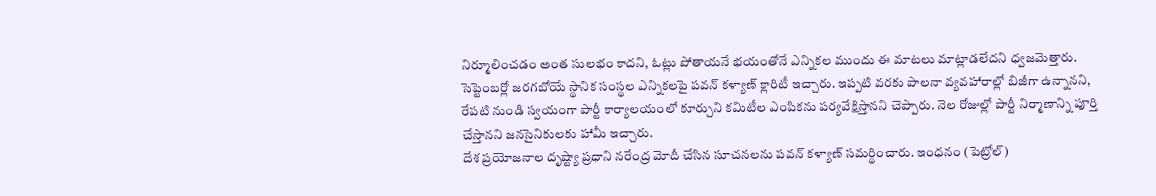నిర్మూలించడం అంత సులభం కాదని, ఓట్లు పోతాయనే భయంతోనే ఎన్నికల ముందు ఈ మాటలు మాట్లాడలేదని ధ్వజమెత్తారు.
సెప్టెంబర్లో జరగబోయే స్థానిక సంస్థల ఎన్నికలపై పవన్ కళ్యాణ్ క్లారిటీ ఇచ్చారు. ఇప్పటి వరకు పాలనా వ్యవహారాల్లో బిజీగా ఉన్నానని, రేపటి నుండి స్వయంగా పార్టీ కార్యాలయంలో కూర్చుని కమిటీల ఎంపికను పర్యవేక్షిస్తానని చెప్పారు. నెల రోజుల్లో పార్టీ నిర్మాణాన్ని పూర్తి చేస్తానని జనసైనికులకు హామీ ఇచ్చారు.
దేశ ప్రయోజనాల దృష్ట్యా ప్రధాని నరేంద్ర మోదీ చేసిన సూచనలను పవన్ కళ్యాణ్ సమర్థించారు. ఇంధనం (పెట్రోల్)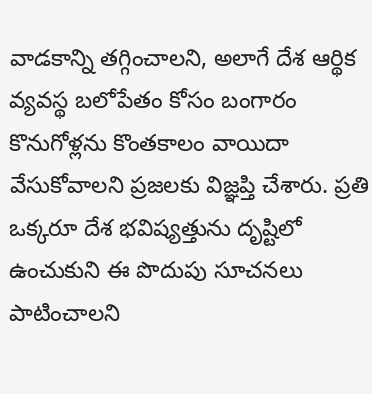వాడకాన్ని తగ్గించాలని, అలాగే దేశ ఆర్థిక వ్యవస్థ బలోపేతం కోసం బంగారం కొనుగోళ్లను కొంతకాలం వాయిదా వేసుకోవాలని ప్రజలకు విజ్ఞప్తి చేశారు. ప్రతి ఒక్కరూ దేశ భవిష్యత్తును దృష్టిలో ఉంచుకుని ఈ పొదుపు సూచనలు పాటించాలని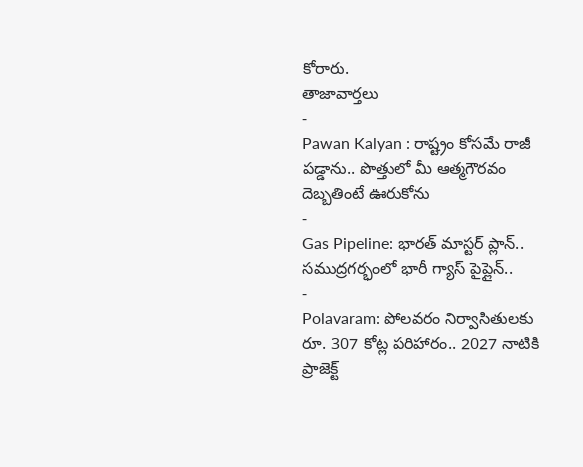కోరారు.
తాజావార్తలు
-
Pawan Kalyan : రాష్ట్రం కోసమే రాజీ పడ్డాను.. పొత్తులో మీ ఆత్మగౌరవం దెబ్బతింటే ఊరుకోను
-
Gas Pipeline: భారత్ మాస్టర్ ప్లాన్.. సముద్రగర్భంలో భారీ గ్యాస్ పైప్లైన్..
-
Polavaram: పోలవరం నిర్వాసితులకు రూ. 307 కోట్ల పరిహారం.. 2027 నాటికి ప్రాజెక్ట్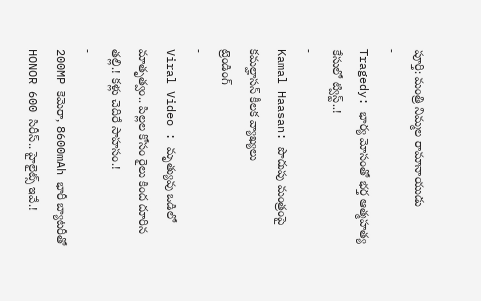పూర్తి: మంత్రి నిమ్మల రామానాయుడు
-
Tragedy: భార్య మోసంతో భర్త ఆత్మహత్య కేసులో ట్విస్ట్..!
-
Kamal Haasan: పొదుపు మంత్రంపై కమల్హాసన్ కీలక వ్యాఖ్యలు
ట్రెండింగ్
-
Viral Video : మృత్యువు ఒడిలో మాతృత్వం.. పిల్లల కోసం రైలు కింద దూరిన తల్లి.! కళ్లు చెదిరే సాహసం.!
-
200MP కెమెరా, 8600mAh భారీ బ్యాటరీతో HONOR 600 సిరీస్.. హైలైట్స్ ఇవే.!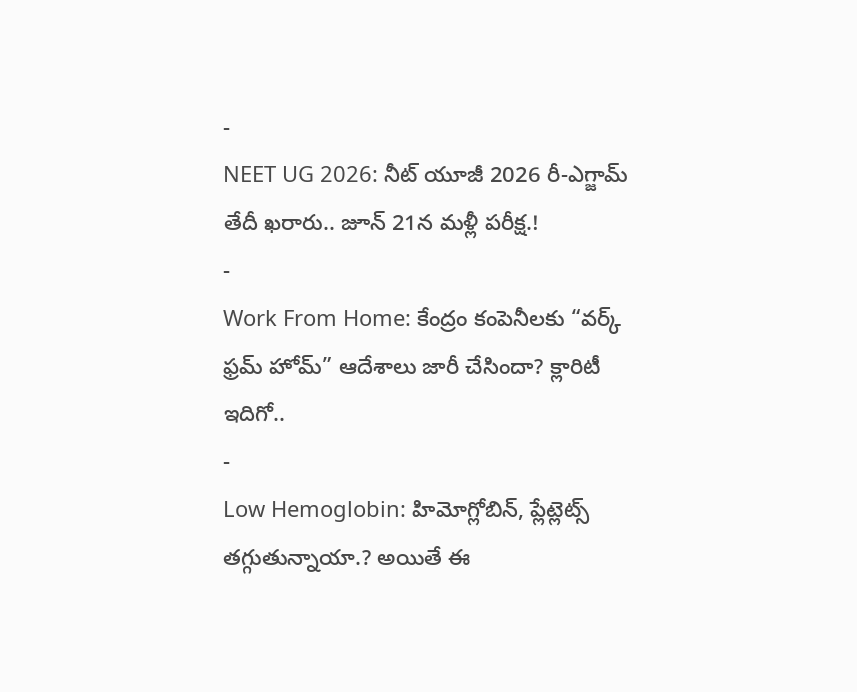-
NEET UG 2026: నీట్ యూజీ 2026 రీ-ఎగ్జామ్ తేదీ ఖరారు.. జూన్ 21న మళ్లీ పరీక్ష.!
-
Work From Home: కేంద్రం కంపెనీలకు “వర్క్ ఫ్రమ్ హోమ్” ఆదేశాలు జారీ చేసిందా? క్లారిటీ ఇదిగో..
-
Low Hemoglobin: హిమోగ్లోబిన్, ప్లేట్లెట్స్ తగ్గుతున్నాయా.? అయితే ఈ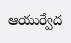ఆయుర్వేద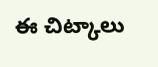ఈ చిట్కాలు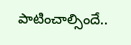పాటించాల్సిందే..